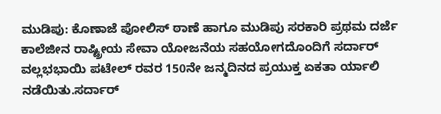ಮುಡಿಪು: ಕೊಣಾಜೆ ಪೋಲಿಸ್ ಠಾಣೆ ಹಾಗೂ ಮುಡಿಪು ಸರಕಾರಿ ಪ್ರಥಮ ದರ್ಜೆ ಕಾಲೆಜೀನ ರಾಷ್ಟ್ರೀಯ ಸೇವಾ ಯೋಜನೆಯ ಸಹಯೋಗದೊಂದಿಗೆ ಸರ್ದಾರ್ ವಲ್ಲಭಭಾಯಿ ಪಟೇಲ್ ರವರ 150ನೇ ಜನ್ಮದಿನದ ಪ್ರಯುಕ್ತ ಏಕತಾ ರ್ಯಾಲಿ ನಡೆಯಿತು.ಸರ್ದಾರ್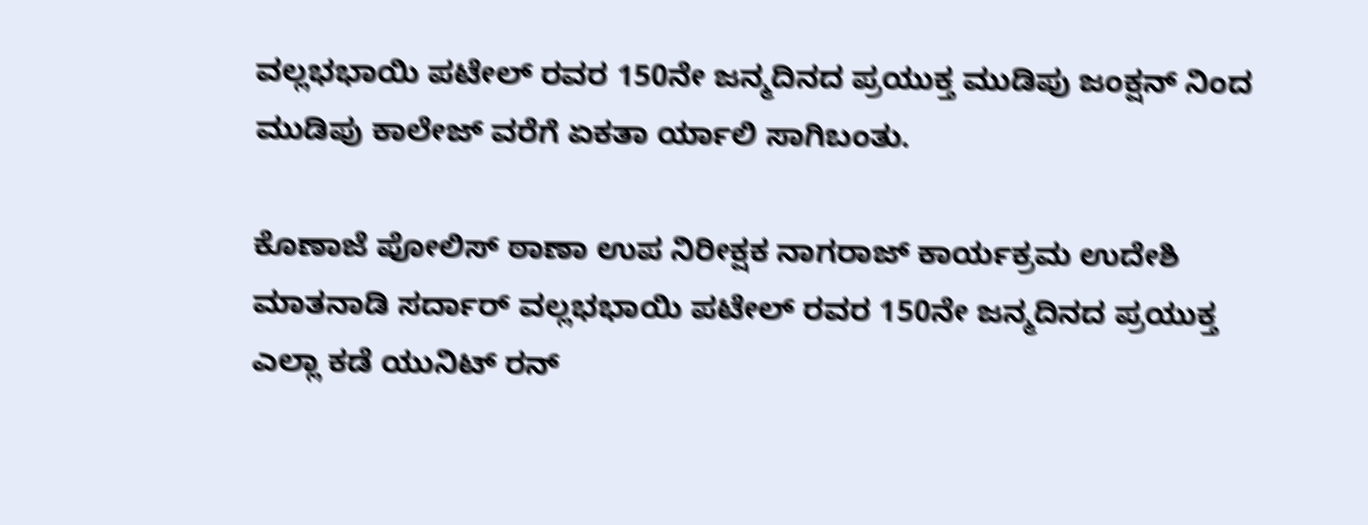ವಲ್ಲಭಭಾಯಿ ಪಟೇಲ್ ರವರ 150ನೇ ಜನ್ಮದಿನದ ಪ್ರಯುಕ್ತ ಮುಡಿಪು ಜಂಕ್ಷನ್ ನಿಂದ ಮುಡಿಪು ಕಾಲೇಜ್ ವರೆಗೆ ಏಕತಾ ರ್ಯಾಲಿ ಸಾಗಿಬಂತು.

ಕೊಣಾಜೆ ಪೋಲಿಸ್ ಠಾಣಾ ಉಪ ನಿರೀಕ್ಷಕ ನಾಗರಾಜ್ ಕಾರ್ಯಕ್ರಮ ಉದೇಶಿ ಮಾತನಾಡಿ ಸರ್ದಾರ್ ವಲ್ಲಭಭಾಯಿ ಪಟೇಲ್ ರವರ 150ನೇ ಜನ್ಮದಿನದ ಪ್ರಯುಕ್ತ ಎಲ್ಲಾ ಕಡೆ ಯುನಿಟ್ ರನ್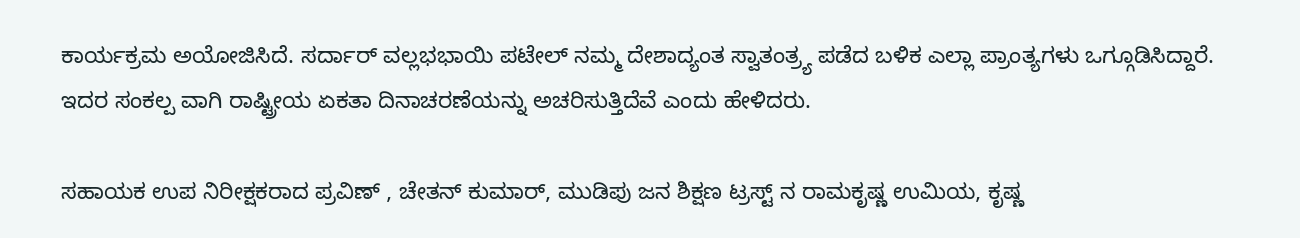ಕಾರ್ಯಕ್ರಮ ಅಯೋಜಿಸಿದೆ. ಸರ್ದಾರ್ ವಲ್ಲಭಭಾಯಿ ಪಟೇಲ್ ನಮ್ಮ ದೇಶಾದ್ಯಂತ ಸ್ವಾತಂತ್ರ್ಯ ಪಡೆದ ಬಳಿಕ ಎಲ್ಲಾ ಪ್ರಾಂತ್ಯಗಳು ಒಗ್ಗೂಡಿಸಿದ್ದಾರೆ. ಇದರ ಸಂಕಲ್ಪ ವಾಗಿ ರಾಷ್ಟ್ರೀಯ ಏಕತಾ ದಿನಾಚರಣೆಯನ್ನು ಅಚರಿಸುತ್ತಿದೆವೆ ಎಂದು ಹೇಳಿದರು.

ಸಹಾಯಕ ಉಪ ನಿರೀಕ್ಷಕರಾದ ಪ್ರವಿಣ್ , ಚೇತನ್ ಕುಮಾರ್, ಮುಡಿಪು ಜನ ಶಿಕ್ಷಣ ಟ್ರಸ್ಟ್ ನ ರಾಮಕೃಷ್ಣ ಉಮಿಯ, ಕೃಷ್ಣ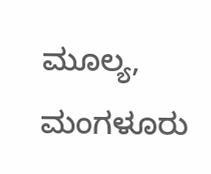ಮೂಲ್ಯ, ಮಂಗಳೂರು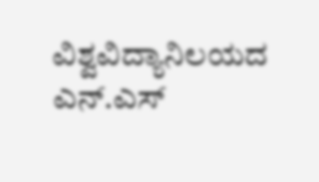ವಿಶ್ವವಿದ್ಯಾನಿಲಯದ ಎನ್.ಎಸ್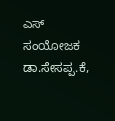ಎಸ್ ಸಂಯೋಜಕ ಡಾ.ಸೇಸಪ್ಪ.ಕೆ,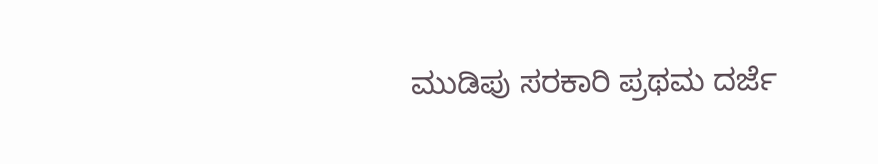ಮುಡಿಪು ಸರಕಾರಿ ಪ್ರಥಮ ದರ್ಜೆ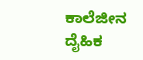ಕಾಲೆಜೀನ ದೈಹಿಕ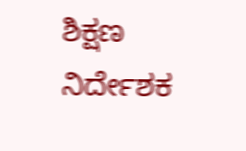ಶಿಕ್ಷಣ ನಿರ್ದೇಶಕ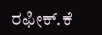ರಫೀಕ್.ಕೆ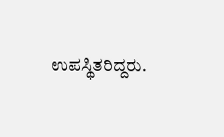ಉಪಸ್ಥಿತರಿದ್ದರು.